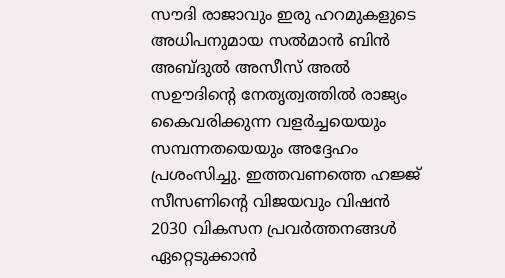സൗദി രാജാവും ഇരു ഹറമുകളുടെ അധിപനുമായ സല്‍മാന്‍ ബിന്‍ അബ്ദുല്‍ അസീസ് അല്‍ സഊദിന്റെ നേതൃത്വത്തില്‍ രാജ്യം കൈവരിക്കുന്ന വളര്‍ച്ചയെയും സമ്പന്നതയെയും അദ്ദേഹം പ്രശംസിച്ചു. ഇത്തവണത്തെ ഹജ്ജ് സീസണിന്റെ വിജയവും വിഷന്‍ 2030 വികസന പ്രവര്‍ത്തനങ്ങള്‍ ഏറ്റെടുക്കാന്‍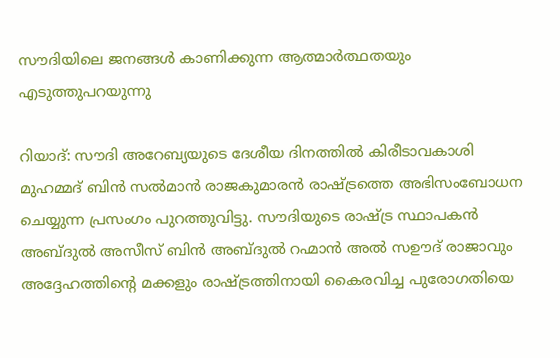സൗദിയിലെ ജനങ്ങള്‍ കാണിക്കുന്ന ആത്മാര്‍ത്ഥതയും എടുത്തുപറയുന്നു

റിയാദ്: സൗദി അറേബ്യയുടെ ദേശീയ ദിനത്തില്‍ കിരീടാവകാശി മുഹമ്മദ് ബിന്‍ സല്‍മാന്‍ രാജകുമാരന്‍ രാഷ്ട്രത്തെ അഭിസംബോധന ചെയ്യുന്ന പ്രസംഗം പുറത്തുവിട്ടു. സൗദിയുടെ രാഷ്ട്ര സ്ഥാപകന്‍ അബ്ദുല്‍ അസീസ് ബിന്‍ അബ്ദുല്‍ റഹ്മാന്‍ അല്‍ സഊദ് രാജാവും അദ്ദേഹത്തിന്റെ മക്കളും രാഷ്ട്രത്തിനായി കൈരവിച്ച പുരോഗതിയെ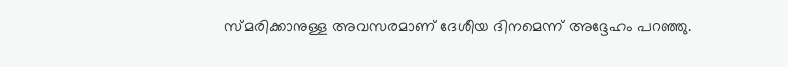സ്മരിക്കാനുള്ള അവസരമാണ് ദേശീയ ദിനമെന്ന് അദ്ദേഹം പറഞ്ഞു.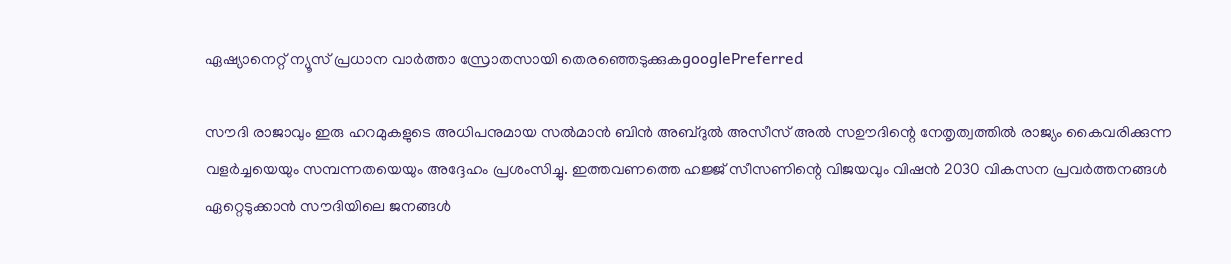ഏഷ്യാനെറ്റ് ന്യൂസ് പ്രധാന വാർത്താ സ്രോതസായി തെരഞ്ഞെടുക്കുകgooglePreferred

സൗദി രാജാവും ഇരു ഹറമുകളുടെ അധിപനുമായ സല്‍മാന്‍ ബിന്‍ അബ്ദുല്‍ അസീസ് അല്‍ സഊദിന്റെ നേതൃത്വത്തില്‍ രാജ്യം കൈവരിക്കുന്ന വളര്‍ച്ചയെയും സമ്പന്നതയെയും അദ്ദേഹം പ്രശംസിച്ചു. ഇത്തവണത്തെ ഹജ്ജ് സീസണിന്റെ വിജയവും വിഷന്‍ 2030 വികസന പ്രവര്‍ത്തനങ്ങള്‍ ഏറ്റെടുക്കാന്‍ സൗദിയിലെ ജനങ്ങള്‍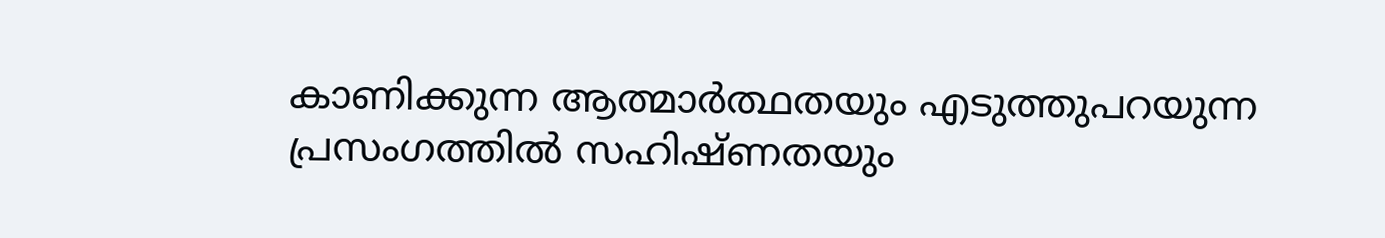കാണിക്കുന്ന ആത്മാര്‍ത്ഥതയും എടുത്തുപറയുന്ന പ്രസംഗത്തില്‍ സഹിഷ്ണതയും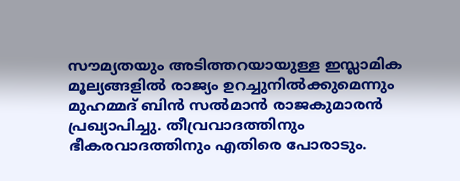സൗമ്യതയും അടിത്തറയായുള്ള ഇസ്ലാമിക മൂല്യങ്ങളില്‍ രാജ്യം ഉറച്ചുനില്‍ക്കുമെന്നും മുഹമ്മദ് ബിന്‍ സല്‍മാന്‍ രാജകുമാരന്‍ പ്രഖ്യാപിച്ചു. തീവ്രവാദത്തിനും ഭീകരവാദത്തിനും എതിരെ പോരാടും.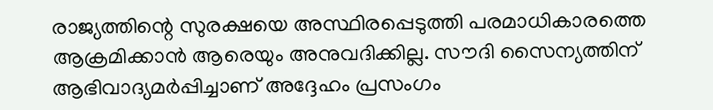രാജ്യത്തിന്റെ സുരക്ഷയെ അസ്ഥിരപ്പെടുത്തി പരമാധികാരത്തെ ആക്രമിക്കാന്‍ ആരെയും അനുവദിക്കില്ല. സൗദി സൈന്യത്തിന് ആഭിവാദ്യമര്‍പ്പിച്ചാണ് അദ്ദേഹം പ്രസംഗം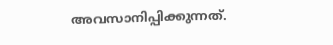അവസാനിപ്പിക്കുന്നത്.